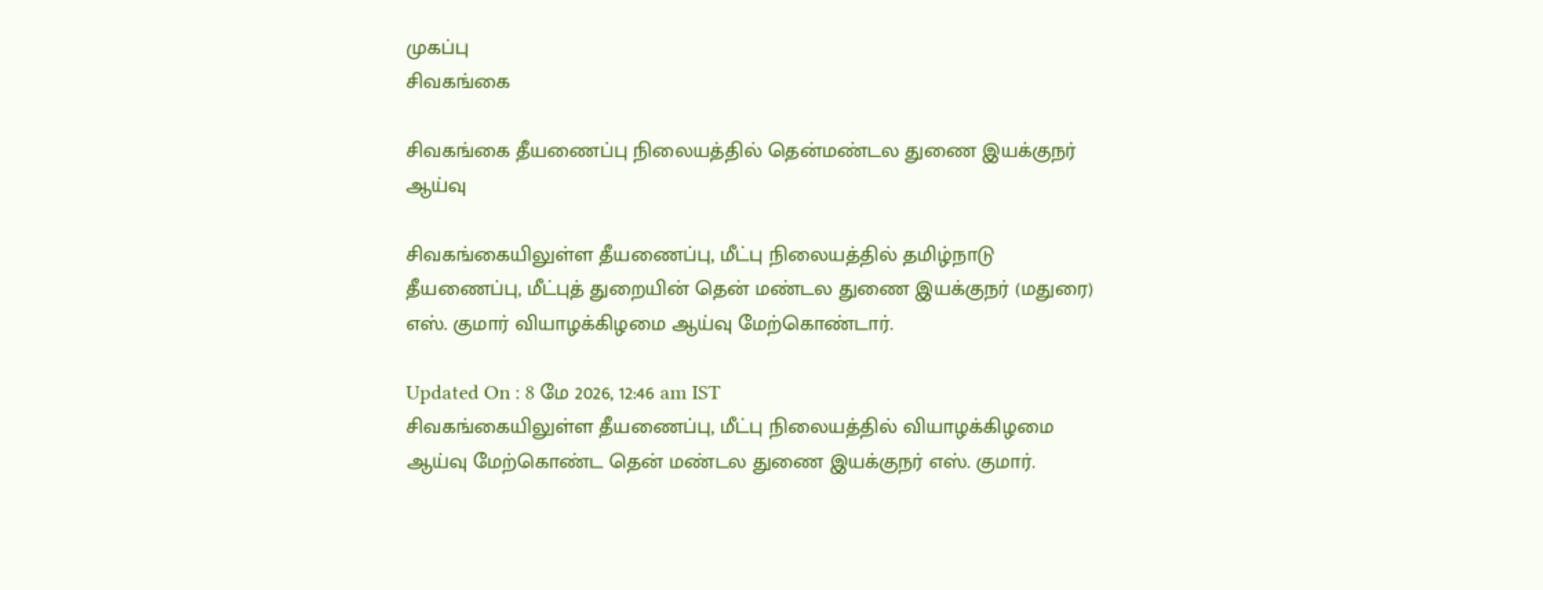முகப்பு
சிவகங்கை

சிவகங்கை தீயணைப்பு நிலையத்தில் தென்மண்டல துணை இயக்குநர் ஆய்வு

சிவகங்கையிலுள்ள தீயணைப்பு, மீட்பு நிலையத்தில் தமிழ்நாடு தீயணைப்பு, மீட்புத் துறையின் தென் மண்டல துணை இயக்குநர் (மதுரை) எஸ். குமார் வியாழக்கிழமை ஆய்வு மேற்கொண்டார்.

Updated On : 8 மே 2026, 12:46 am IST
சிவகங்கையிலுள்ள தீயணைப்பு, மீட்பு நிலையத்தில் வியாழக்கிழமை ஆய்வு மேற்கொண்ட தென் மண்டல துணை இயக்குநர் எஸ். குமார்.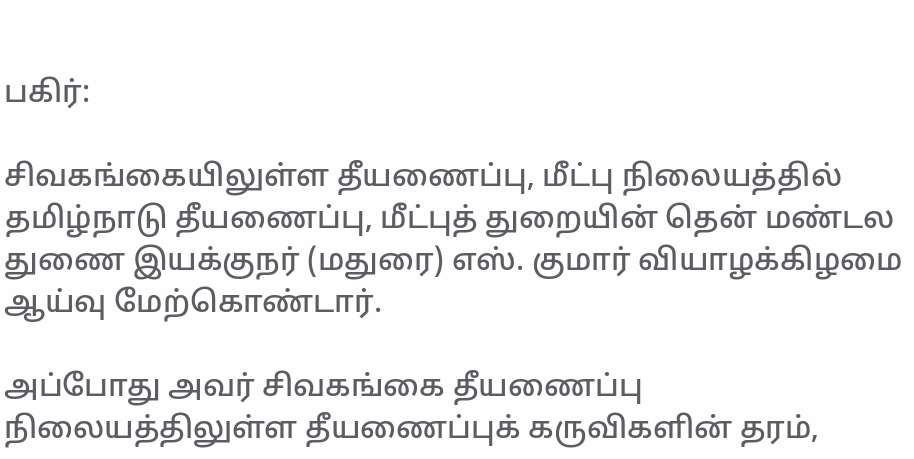பகிர்:

சிவகங்கையிலுள்ள தீயணைப்பு, மீட்பு நிலையத்தில் தமிழ்நாடு தீயணைப்பு, மீட்புத் துறையின் தென் மண்டல துணை இயக்குநர் (மதுரை) எஸ். குமார் வியாழக்கிழமை ஆய்வு மேற்கொண்டார்.

அப்போது அவர் சிவகங்கை தீயணைப்பு நிலையத்திலுள்ள தீயணைப்புக் கருவிகளின் தரம்,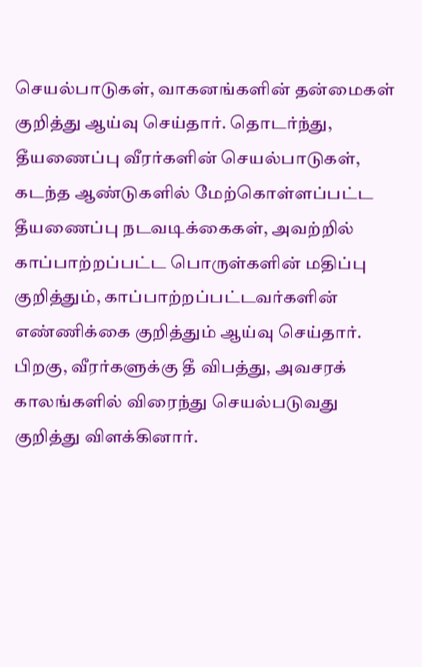செயல்பாடுகள், வாகனங்களின் தன்மைகள் குறித்து ஆய்வு செய்தார். தொடர்ந்து, தீயணைப்பு வீரர்களின் செயல்பாடுகள், கடந்த ஆண்டுகளில் மேற்கொள்ளப்பட்ட தீயணைப்பு நடவடிக்கைகள், அவற்றில் காப்பாற்றப்பட்ட பொருள்களின் மதிப்பு குறித்தும், காப்பாற்றப்பட்டவர்களின் எண்ணிக்கை குறித்தும் ஆய்வு செய்தார். பிறகு, வீரர்களுக்கு தீ விபத்து, அவசரக் காலங்களில் விரைந்து செயல்படுவது குறித்து விளக்கினார்.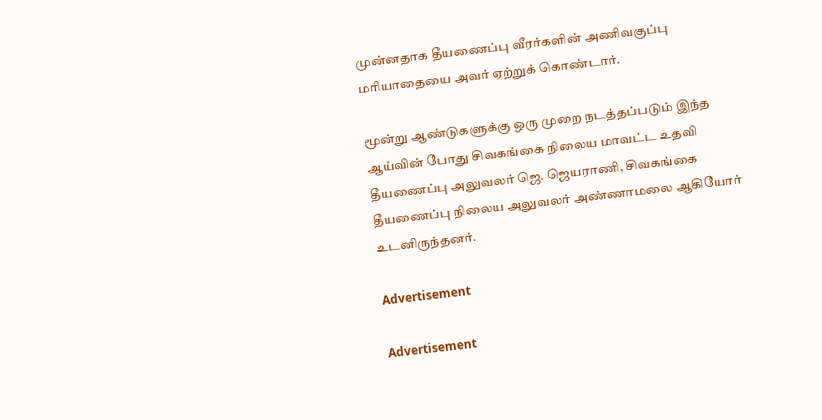முன்னதாக தீயணைப்பு வீரர்களின் அணிவகுப்பு மரியாதையை அவர் ஏற்றுக் கொண்டார்.

மூன்று ஆண்டுகளுக்கு ஒரு முறை நடத்தப்படும் இந்த ஆய்வின் போது சிவகங்கை நிலைய மாவட்ட உதவி தீயணைப்பு அலுவலர் ஜெ. ஜெயராணி, சிவகங்கை தீயணைப்பு நிலைய அலுவலர் அண்ணாமலை ஆகியோர் உடனிருந்தனர்.

Advertisement

Advertisement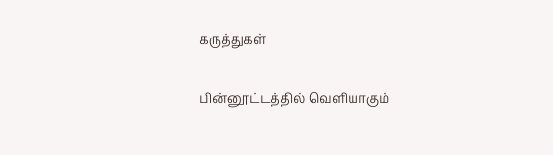கருத்துகள்

பின்னூட்டத்தில் வெளியாகும்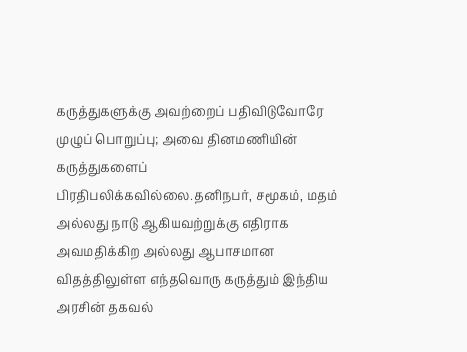கருத்துகளுக்கு அவற்றைப் பதிவிடுவோரே முழுப் பொறுப்பு; அவை தினமணியின் கருத்துகளைப் பிரதிபலிக்கவில்லை.தனிநபர், சமூகம், மதம் அல்லது நாடு ஆகியவற்றுக்கு எதிராக அவமதிக்கிற அல்லது ஆபாசமான விதத்திலுள்ள எந்தவொரு கருத்தும் இந்திய அரசின் தகவல்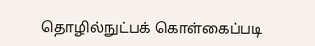தொழில்நுட்பக் கொள்கைப்படி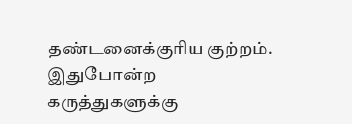தண்டனைக்குரிய குற்றம். இதுபோன்ற கருத்துகளுக்கு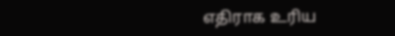எதிராக உரிய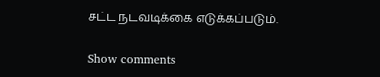சட்ட நடவடிக்கை எடுக்கப்படும்.

Show comments